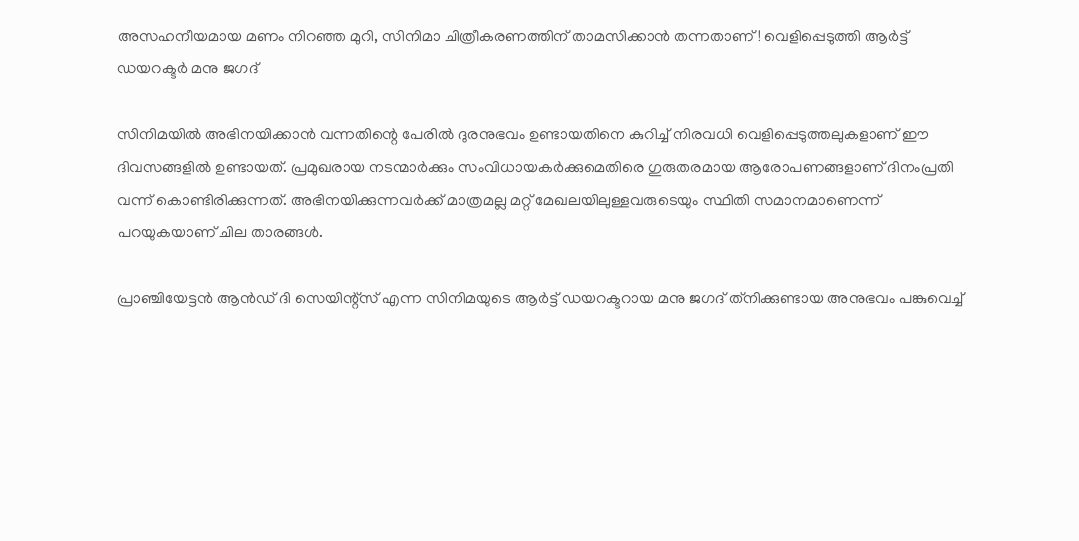അസഹനീയമായ മണം നിറഞ്ഞ മുറി, സിനിമാ ചിത്രീകരണത്തിന് താമസിക്കാൻ തന്നതാണ്! വെളിപ്പെടുത്തി ആർട്ട് ഡയറക്ടർ മനു ജഗദ്

സിനിമയില്‍ അഭിനയിക്കാന്‍ വന്നതിന്റെ പേരില്‍ ദുരനുഭവം ഉണ്ടായതിനെ കുറിച്ച് നിരവധി വെളിപ്പെടുത്തലുകളാണ് ഈ ദിവസങ്ങളില്‍ ഉണ്ടായത്. പ്രമുഖരായ നടന്മാര്‍ക്കും സംവിധായകര്‍ക്കുമെതിരെ ഗുരുതരമായ ആരോപണങ്ങളാണ് ദിനംപ്രതി വന്ന് കൊണ്ടിരിക്കുന്നത്. അഭിനയിക്കുന്നവര്‍ക്ക് മാത്രമല്ല മറ്റ് മേഖലയിലുള്ളവരുടെയും സ്ഥിതി സമാനമാണെന്ന് പറയുകയാണ് ചില താരങ്ങള്‍.

പ്രാഞ്ചിയേട്ടന്‍ ആന്‍ഡ് ദി സെയിന്റ്‌സ് എന്ന സിനിമയുടെ ആര്‍ട്ട് ഡയറക്ടറായ മനു ജഗദ് ത്‌നിക്കുണ്ടായ അനുഭവം പങ്കുവെച്ച്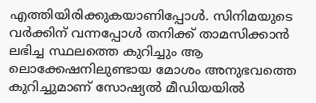എത്തിയിരിക്കുകയാണിപ്പോള്‍. സിനിമയുടെ വര്‍ക്കിന് വന്നപ്പോള്‍ തനിക്ക് താമസിക്കാന്‍ ലഭിച്ച സ്ഥലത്തെ കുറിച്ചും ആ ലൊക്കേഷനിലുണ്ടായ മോശം അനുഭവത്തെ കുറിച്ചുമാണ് സോഷ്യല്‍ മീഡിയയില്‍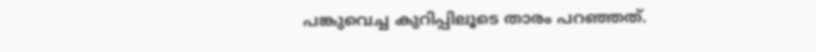പങ്കുവെച്ച കുറിപ്പിലൂടെ താരം പറഞ്ഞത്.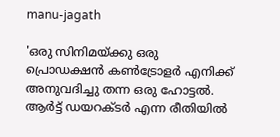manu-jagath

'ഒരു സിനിമയ്ക്കു ഒരു പ്രൊഡക്ഷന്‍ കണ്‍ട്രോളര്‍ എനിക്ക് അനുവദിച്ചു തന്ന ഒരു ഹോട്ടല്‍. ആര്‍ട്ട് ഡയറക്ടര്‍ എന്ന രീതിയില്‍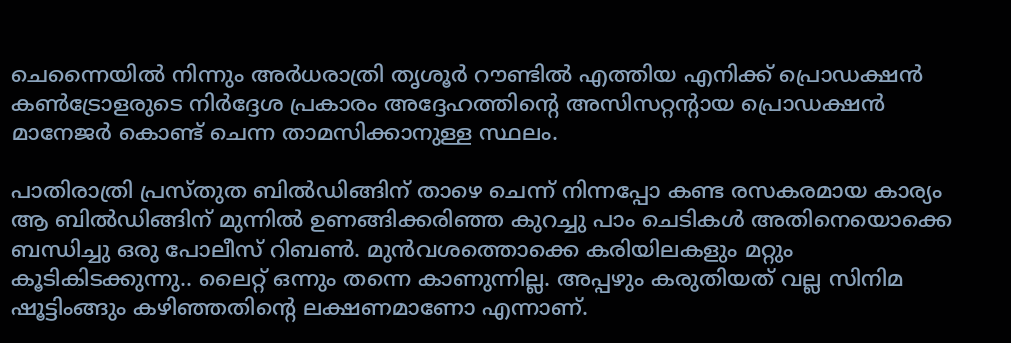ചെന്നൈയില്‍ നിന്നും അര്‍ധരാത്രി തൃശൂര്‍ റൗണ്ടില്‍ എത്തിയ എനിക്ക് പ്രൊഡക്ഷന്‍ കണ്‍ട്രോളരുടെ നിര്‍ദ്ദേശ പ്രകാരം അദ്ദേഹത്തിന്റെ അസിസറ്റന്റായ പ്രൊഡക്ഷന്‍ മാനേജര്‍ കൊണ്ട് ചെന്ന താമസിക്കാനുള്ള സ്ഥലം.

പാതിരാത്രി പ്രസ്തുത ബില്‍ഡിങ്ങിന് താഴെ ചെന്ന് നിന്നപ്പോ കണ്ട രസകരമായ കാര്യം ആ ബില്‍ഡിങ്ങിന് മുന്നില്‍ ഉണങ്ങിക്കരിഞ്ഞ കുറച്ചു പാം ചെടികള്‍ അതിനെയൊക്കെ ബന്ധിച്ചു ഒരു പോലീസ് റിബണ്‍. മുന്‍വശത്തൊക്കെ കരിയിലകളും മറ്റും കൂടികിടക്കുന്നു.. ലൈറ്റ് ഒന്നും തന്നെ കാണുന്നില്ല. അപ്പഴും കരുതിയത് വല്ല സിനിമ ഷൂട്ടിംങ്ങും കഴിഞ്ഞതിന്റെ ലക്ഷണമാണോ എന്നാണ്.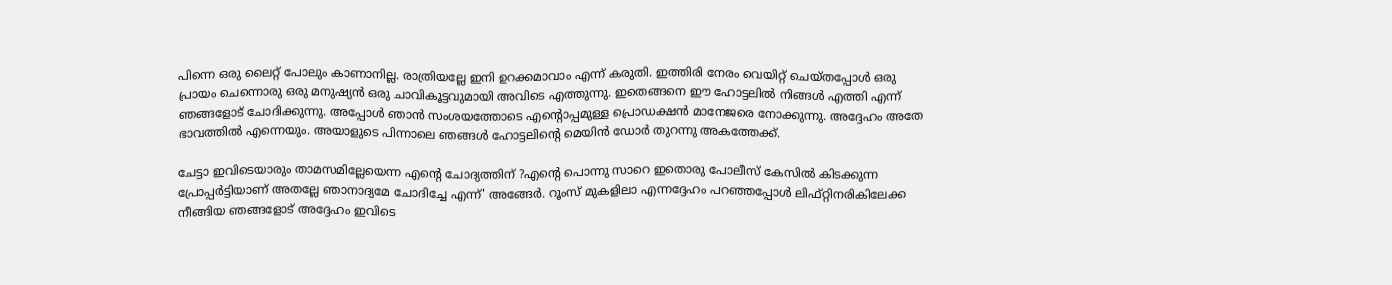പിന്നെ ഒരു ലൈറ്റ് പോലും കാണാനില്ല. രാത്രിയല്ലേ ഇനി ഉറക്കമാവാം എന്ന് കരുതി. ഇത്തിരി നേരം വെയിറ്റ് ചെയ്തപ്പോള്‍ ഒരു പ്രായം ചെന്നൊരു ഒരു മനുഷ്യന്‍ ഒരു ചാവികൂട്ടവുമായി അവിടെ എത്തുന്നു. ഇതെങ്ങനെ ഈ ഹോട്ടലില്‍ നിങ്ങള്‍ എത്തി എന്ന് ഞങ്ങളോട് ചോദിക്കുന്നു. അപ്പോള്‍ ഞാന്‍ സംശയത്തോടെ എന്റൊപ്പമുള്ള പ്രൊഡക്ഷന്‍ മാനേജരെ നോക്കുന്നു. അദ്ദേഹം അതേ ഭാവത്തില്‍ എന്നെയും. അയാളുടെ പിന്നാലെ ഞങ്ങള്‍ ഹോട്ടലിന്റെ മെയിന്‍ ഡോര്‍ തുറന്നു അകത്തേക്ക്.

ചേട്ടാ ഇവിടെയാരും താമസമില്ലേയെന്ന എന്റെ ചോദ്യത്തിന് ?എന്റെ പൊന്നു സാറെ ഇതൊരു പോലീസ് കേസില്‍ കിടക്കുന്ന പ്രോപ്പര്‍ട്ടിയാണ് അതല്ലേ ഞാനാദ്യമേ ചോദിച്ചേ എന്ന്' അങ്ങേര്‍. റൂംസ് മുകളിലാ എന്നദ്ദേഹം പറഞ്ഞപ്പോള്‍ ലിഫ്റ്റിനരികിലേക്ക നീങ്ങിയ ഞങ്ങളോട് അദ്ദേഹം ഇവിടെ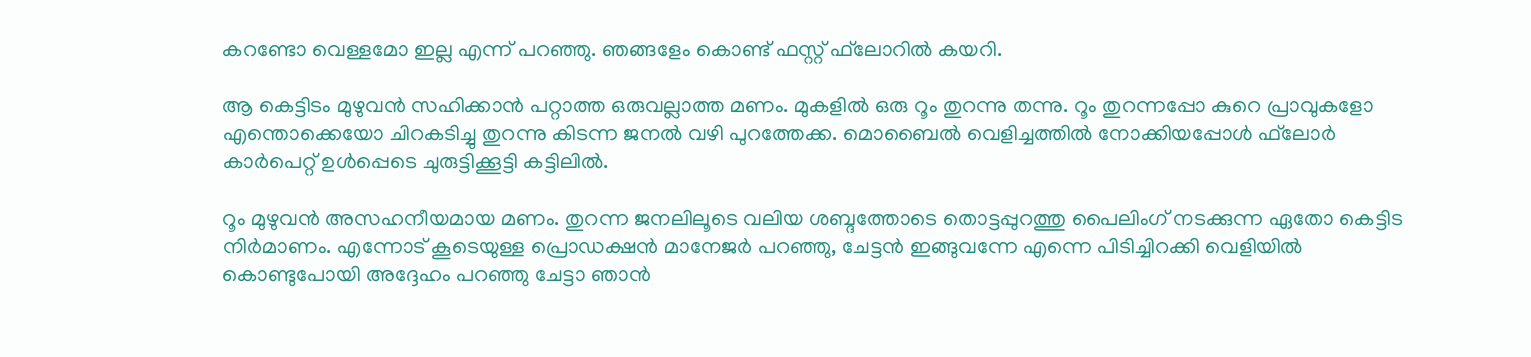കറണ്ടോ വെള്ളമോ ഇല്ല എന്ന് പറഞ്ഞു. ഞങ്ങളേം കൊണ്ട് ഫസ്റ്റ് ഫ്‌ലോറില്‍ കയറി.

ആ കെട്ടിടം മുഴുവന്‍ സഹിക്കാന്‍ പറ്റാത്ത ഒരുവല്ലാത്ത മണം. മുകളില്‍ ഒരു റൂം തുറന്നു തന്നു. റൂം തുറന്നപ്പോ കുറെ പ്രാവുകളോ എന്തൊക്കെയോ ചിറകടിച്ചു തുറന്നു കിടന്ന ജനല്‍ വഴി പുറത്തേക്ക. മൊബൈല്‍ വെളിച്ചത്തില്‍ നോക്കിയപ്പോള്‍ ഫ്‌ലോര്‍ കാര്‍പെറ്റ് ഉള്‍പ്പെടെ ചുരുട്ടിക്കൂട്ടി കട്ടിലില്‍.

റൂം മുഴുവന്‍ അസഹനീയമായ മണം. തുറന്ന ജനലിലൂടെ വലിയ ശബ്ദത്തോടെ തൊട്ടപ്പുറത്തു പൈലിംഗ് നടക്കുന്ന ഏതോ കെട്ടിട നിര്‍മാണം. എന്നോട് കൂടെയുള്ള പ്രൊഡക്ഷന്‍ മാനേജര്‍ പറഞ്ഞു, ചേട്ടന്‍ ഇങ്ങുവന്നേ എന്നെ പിടിച്ചിറക്കി വെളിയില്‍ കൊണ്ടുപോയി അദ്ദേഹം പറഞ്ഞു ചേട്ടാ ഞാന്‍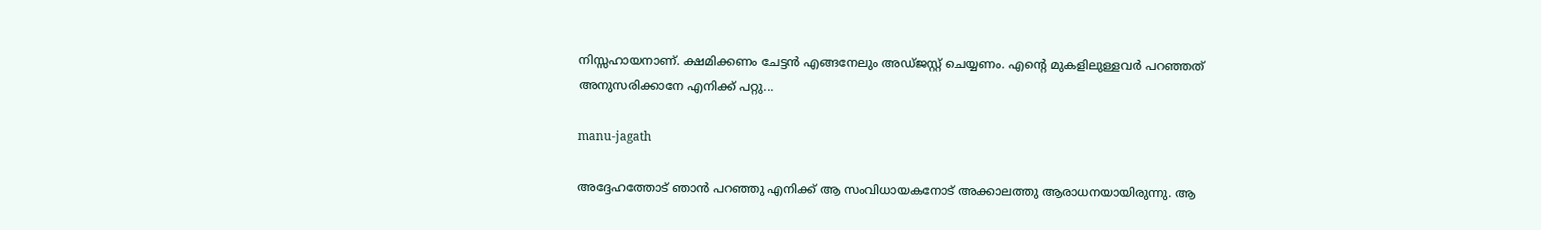നിസ്സഹായനാണ്. ക്ഷമിക്കണം ചേട്ടന്‍ എങ്ങനേലും അഡ്ജസ്റ്റ് ചെയ്യണം. എന്റെ മുകളിലുള്ളവര്‍ പറഞ്ഞത് അനുസരിക്കാനേ എനിക്ക് പറ്റു...

manu-jagath

അദ്ദേഹത്തോട് ഞാന്‍ പറഞ്ഞു എനിക്ക് ആ സംവിധായകനോട് അക്കാലത്തു ആരാധനയായിരുന്നു. ആ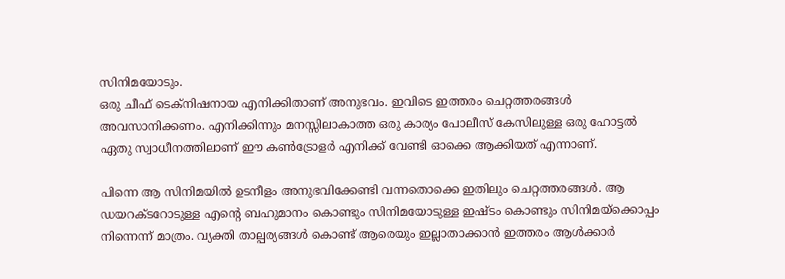സിനിമയോടും.
ഒരു ചീഫ് ടെക്നിഷനായ എനിക്കിതാണ് അനുഭവം. ഇവിടെ ഇത്തരം ചെറ്റത്തരങ്ങള്‍ അവസാനിക്കണം. എനിക്കിന്നും മനസ്സിലാകാത്ത ഒരു കാര്യം പോലീസ് കേസിലുള്ള ഒരു ഹോട്ടല്‍ ഏതു സ്വാധീനത്തിലാണ് ഈ കണ്‍ട്രോളര്‍ എനിക്ക് വേണ്ടി ഓക്കെ ആക്കിയത് എന്നാണ്.

പിന്നെ ആ സിനിമയില്‍ ഉടനീളം അനുഭവിക്കേണ്ടി വന്നതൊക്കെ ഇതിലും ചെറ്റത്തരങ്ങള്‍. ആ ഡയറക്ടറോടുള്ള എന്റെ ബഹുമാനം കൊണ്ടും സിനിമയോടുള്ള ഇഷ്ടം കൊണ്ടും സിനിമയ്‌ക്കൊപ്പം നിന്നെന്ന് മാത്രം. വ്യക്തി താല്പര്യങ്ങള്‍ കൊണ്ട് ആരെയും ഇല്ലാതാക്കാന്‍ ഇത്തരം ആള്‍ക്കാര്‍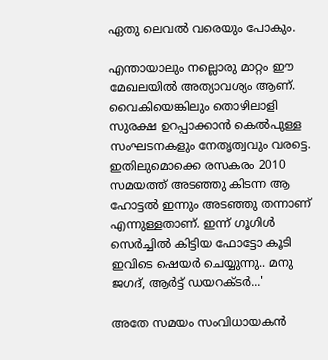ഏതു ലെവല്‍ വരെയും പോകും.

എന്തായാലും നല്ലൊരു മാറ്റം ഈ മേഖലയില്‍ അത്യാവശ്യം ആണ്. വൈകിയെങ്കിലും തൊഴിലാളി സുരക്ഷ ഉറപ്പാക്കാന്‍ കെല്‍പുള്ള സംഘടനകളും നേതൃത്വവും വരട്ടെ. ഇതിലുമൊക്കെ രസകരം 2010 സമയത്ത് അടഞ്ഞു കിടന്ന ആ ഹോട്ടല്‍ ഇന്നും അടഞ്ഞു തന്നാണ് എന്നുള്ളതാണ്. ഇന്ന് ഗൂഗിള്‍ സെര്‍ച്ചില്‍ കിട്ടിയ ഫോട്ടോ കൂടി ഇവിടെ ഷെയര്‍ ചെയ്യുന്നു.. മനു ജഗദ്, ആര്‍ട്ട് ഡയറക്ടര്‍...'

അതേ സമയം സംവിധായകന്‍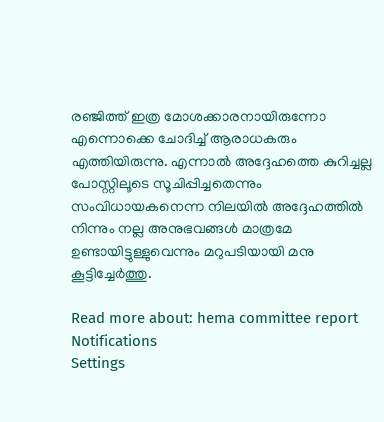രഞ്ജിത്ത് ഇത്ര മോശക്കാരനായിരുന്നോ എന്നൊക്കെ ചോദിച്ച് ആരാധകരും എത്തിയിരുന്നു. എന്നാല്‍ അദ്ദേഹത്തെ കുറിച്ചല്ല പോസ്റ്റിലൂടെ സൂചിപ്പിച്ചതെന്നും സംവിധായകനെന്ന നിലയില്‍ അദ്ദേഹത്തില്‍ നിന്നും നല്ല അനുഭവങ്ങള്‍ മാത്രമേ ഉണ്ടായിട്ടുള്ളുവെന്നും മറുപടിയായി മനു കൂട്ടിച്ചേര്‍ത്തു.

Read more about: hema committee report
Notifications
Settings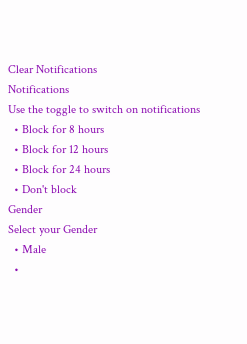Clear Notifications
Notifications
Use the toggle to switch on notifications
  • Block for 8 hours
  • Block for 12 hours
  • Block for 24 hours
  • Don't block
Gender
Select your Gender
  • Male
  •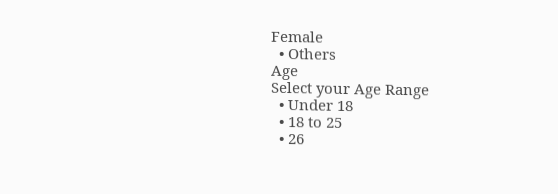Female
  • Others
Age
Select your Age Range
  • Under 18
  • 18 to 25
  • 26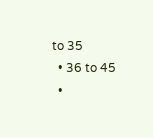to 35
  • 36 to 45
  •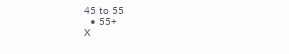45 to 55
  • 55+
X